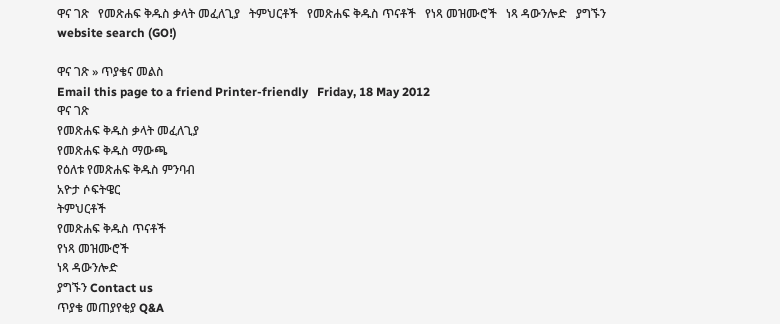ዋና ገጽ   የመጽሐፍ ቅዱስ ቃላት መፈለጊያ   ትምህርቶች   የመጽሐፍ ቅዱስ ጥናቶች   የነጻ መዝሙሮች   ነጻ ዳውንሎድ   ያግኙን
website search (GO!)

ዋና ገጽ » ጥያቄና መልስ
Email this page to a friend Printer-friendly   Friday, 18 May 2012
ዋና ገጽ
የመጽሐፍ ቅዱስ ቃላት መፈለጊያ
የመጽሐፍ ቅዱስ ማውጫ
የዕለቱ የመጽሐፍ ቅዱስ ምንባብ
አዮታ ሶፍትዌር
ትምህርቶች
የመጽሐፍ ቅዱስ ጥናቶች
የነጻ መዝሙሮች
ነጻ ዳውንሎድ
ያግኙን Contact us
ጥያቄ መጠያየቂያ Q&A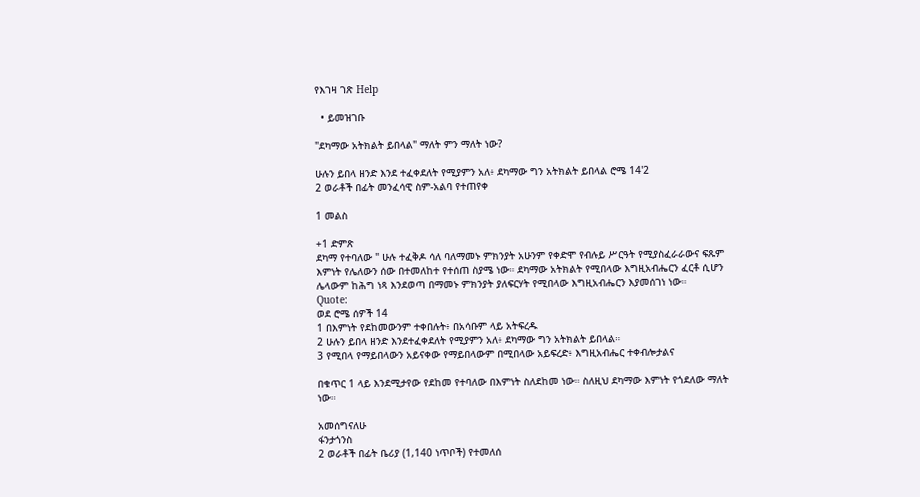የእገዛ ገጽ Help

  • ይመዝገቡ

"ደካማው አትክልት ይበላል" ማለት ምን ማለት ነው?

ሁሉን ይበላ ዘንድ እንደ ተፈቀደለት የሚያምን አለ፥ ደካማው ግን አትክልት ይበላል ሮሜ 14'2
2 ወራቶች በፊት መንፈሳዊ ስም-አልባ የተጠየቀ

1 መልስ

+1 ድምጽ
ደካማ የተባለው " ሁሉ ተፈቅዶ ሳለ ባለማመኑ ምክንያት አሁንም የቀድሞ የብሉይ ሥርዓት የሚያስፈራራውና ፍጹም እምነት የሌለውን ሰው በተመለከተ የተሰጠ ስያሜ ነው። ደካማው አትክልት የሚበላው እግዚአብሔርን ፈርቶ ሲሆን ሌላውም ከሕግ ነጻ እንደወጣ በማመኑ ምክንያት ያለፍርሃት የሚበላው እግዚአብሔርን እያመሰገነ ነው።
Quote:
ወደ ሮሜ ሰዎች 14
1 በእምነት የደከመውንም ተቀበሉት፥ በአሳቡም ላይ አትፍረዱ
2 ሁሉን ይበላ ዘንድ እንደተፈቀደለት የሚያምን አለ፥ ደካማው ግን አትክልት ይበላል።
3 የሚበላ የማይበላውን አይናቀው የማይበላውም በሚበላው አይፍረድ፥ እግዚአብሔር ተቀብሎታልና

በቁጥር 1 ላይ እንደሚታየው የደከመ የተባለው በእምነት ስለደከመ ነው። ስለዚህ ደካማው እምነት የጎደለው ማለት ነው።

አመሰግናለሁ
ፋንታጎንስ
2 ወራቶች በፊት ቤሪያ (1,140 ነጥቦች) የተመለሰ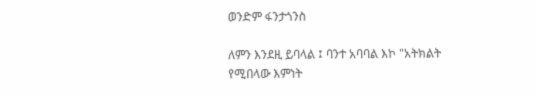ወንድም ፋንታጎንስ

ለምን እንደዚ ይባላል ፤ ባንተ አባባል እኮ "አትክልት የሚበላው እምነት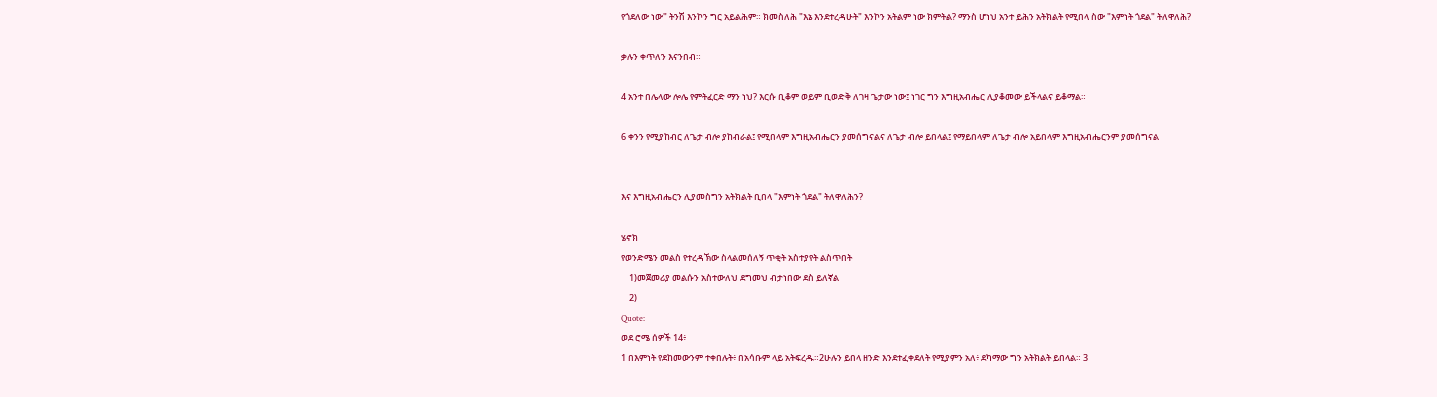የጎደለው ነው" ትንሽ እንኮን ግር አይልሕም። ክመስለሕ "እኔ እንደተረዳሁት" እንኮን አትልም ነው ክምትል? ማንስ ሆነህ አንተ ይሕን አትክልት የሚበላ ስው "እምነት ጎደል" ትለዋለሕ?

ቃሉን ቀጥለን እናንበብ።

4 አንተ በሌላው ሎሌ የምትፈርድ ማን ነህ? እርሱ ቢቆም ወይም ቢወድቅ ለገዛ ጌታው ነው፤ ነገር ግን እግዚአብሔር ሊያቆመው ይችላልና ይቆማል።

6 ቀንን የሚያከብር ለጌታ ብሎ ያከብራል፤ የሚበላም እግዚአብሔርን ያመሰግናልና ለጌታ ብሎ ይበላል፤ የማይበላም ለጌታ ብሎ አይበላም እግዚአብሔርንም ያመሰግናል


እና እግዚአብሔርን ሊያመስግን አትክልት ቢበላ "እምነት ጎደል" ትለዋለሕን?

ሄኖክ
የወንድሜን መልስ የተረዳኽው ስላልመሰለኝ ጥቂት አስተያየት ልስጥበት
    1)መጀመሪያ መልሱን አስተውለህ ደግመህ ብታነበው ደስ ይለኛል
    2)
Quote:
ወደ ሮሜ ሰዎች 14፥
1 በእምነት የደከመውንም ተቀበሉት፥ በአሳቡም ላይ አትፍረዱ።2ሁሉን ይበላ ዘንድ እንደተፈቀደለት የሚያምን አለ፥ ደካማው ግን አትክልት ይበላል። 3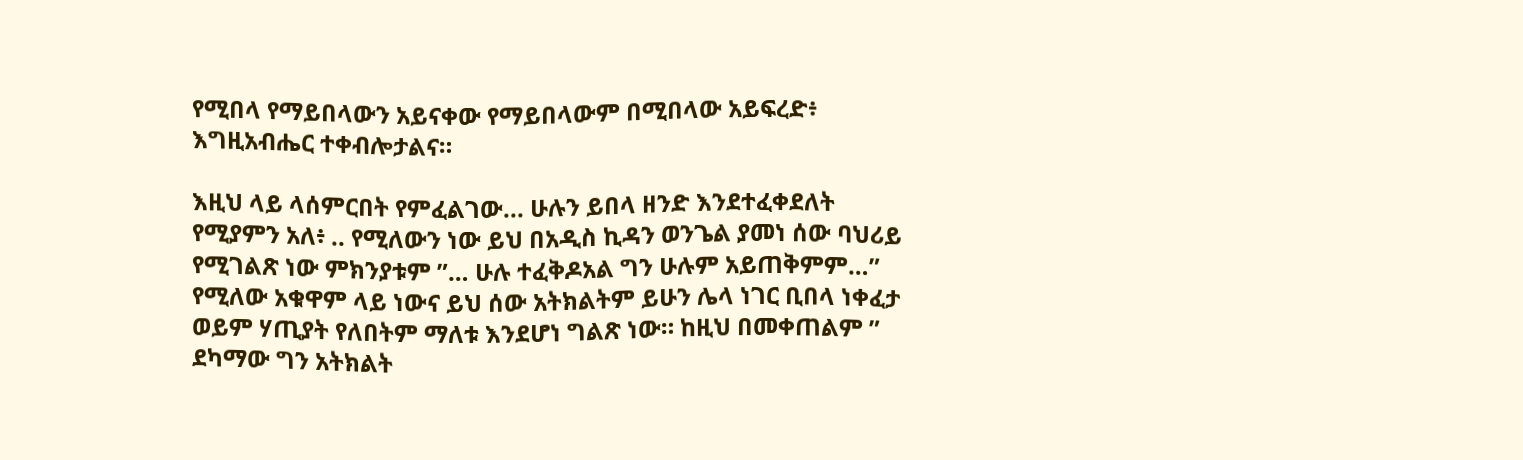የሚበላ የማይበላውን አይናቀው የማይበላውም በሚበላው አይፍረድ፥ እግዚአብሔር ተቀብሎታልና።

እዚህ ላይ ላሰምርበት የምፈልገው... ሁሉን ይበላ ዘንድ እንደተፈቀደለት የሚያምን አለ፥ .. የሚለውን ነው ይህ በአዲስ ኪዳን ወንጌል ያመነ ሰው ባህሪይ የሚገልጽ ነው ምክንያቱም ”… ሁሉ ተፈቅዶአል ግን ሁሉም አይጠቅምም…” የሚለው አቁዋም ላይ ነውና ይህ ሰው አትክልትም ይሁን ሌላ ነገር ቢበላ ነቀፈታ ወይም ሃጢያት የለበትም ማለቱ እንደሆነ ግልጽ ነው። ከዚህ በመቀጠልም ” ደካማው ግን አትክልት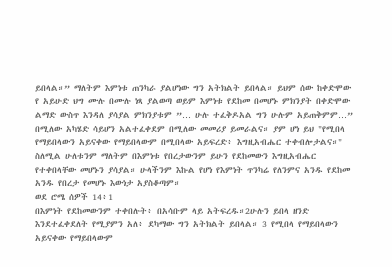ይበላል።” ማለትም እምነቱ ጠንካራ ያልሆነው ግን አትክልት ይበላል። ይህም ሰው ከቀድሞው የ አይሁድ ህግ ሙሉ በሙሉ ነጻ ያልወጣ ወይም እምነቱ የደከመ በመሆኑ ምክንያት በቀድሞው ልማድ ውስጥ እንዳለ ያሳያል ምክንያቱም ”… ሁሉ ተፈቅዶአል ግን ሁሉም አይጠቅምም…” በሚለው አካሄድ ሳይሆን አልተፈቀደም በሚለው መመሪያ ይመራልና። ያም ሆነ ይህ "የሚበላ የማይበላውን አይናቀው የማይበላውም በሚበላው አይፍረድ፥ እግዚአብሔር ተቀብሎታልና።"
ስለሚል ሁለቱንም ማለትም በእምነቱ የበረታውንም ይሁን የደከመውን እግዚአብሔር የተቀበላቸው መሆኑን ያሳያል። ሁላችንም እኩል የሆነ የእምነት ጥንካሬ የለንምና አንዱ የደከመ አንዱ የበረታ የመሆኑ እውነታ አያስቆጣም።
ወደ ሮሜ ሰዎች 14፥1
በእምነት የደከመውንም ተቀበሉት፥ በአሳቡም ላይ አትፍረዱ።2ሁሉን ይበላ ዘንድ እንደተፈቀደለት የሚያምን አለ፥ ደካማው ግን አትክልት ይበላል። 3 የሚበላ የማይበላውን አይናቀው የማይበላውም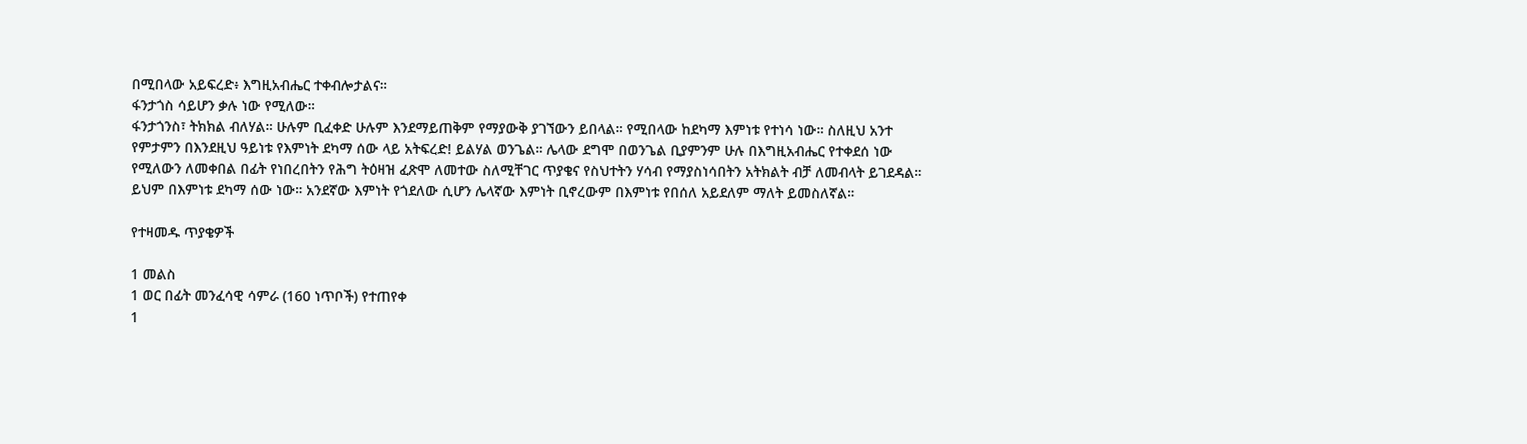በሚበላው አይፍረድ፥ እግዚአብሔር ተቀብሎታልና።
ፋንታጎስ ሳይሆን ቃሉ ነው የሚለው።
ፋንታጎንስ፣ ትክክል ብለሃል። ሁሉም ቢፈቀድ ሁሉም እንደማይጠቅም የማያውቅ ያገኘውን ይበላል። የሚበላው ከደካማ እምነቱ የተነሳ ነው። ስለዚህ አንተ የምታምን በእንደዚህ ዓይነቱ የእምነት ደካማ ሰው ላይ አትፍረድ! ይልሃል ወንጌል። ሌላው ደግሞ በወንጌል ቢያምንም ሁሉ በእግዚአብሔር የተቀደሰ ነው የሚለውን ለመቀበል በፊት የነበረበትን የሕግ ትዕዛዝ ፈጽሞ ለመተው ስለሚቸገር ጥያቄና የስህተትን ሃሳብ የማያስነሳበትን አትክልት ብቻ ለመብላት ይገደዳል። ይህም በእምነቱ ደካማ ሰው ነው። አንደኛው እምነት የጎደለው ሲሆን ሌላኛው እምነት ቢኖረውም በእምነቱ የበሰለ አይደለም ማለት ይመስለኛል።

የተዛመዱ ጥያቄዎች

1 መልስ
1 ወር በፊት መንፈሳዊ ሳምራ (160 ነጥቦች) የተጠየቀ
1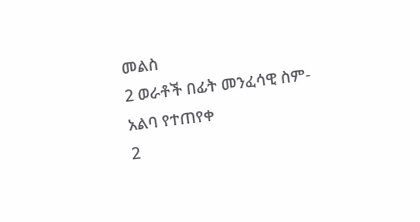መልስ
2 ወራቶች በፊት መንፈሳዊ ስም-አልባ የተጠየቀ
2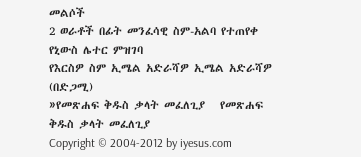መልሶች
2 ወራቶች በፊት መንፈሳዊ ስም-አልባ የተጠየቀ
የኒውስ ሌተር ምዝገባ
የእርስዎ ስም ኢሜል አድራሻዎ ኢሜል አድራሻዎ (በድጋሚ)
»የመጽሐፍ ቅዱስ ቃላት መፈለጊያ   የመጽሐፍ ቅዱስ ቃላት መፈለጊያ
Copyright © 2004-2012 by iyesus.com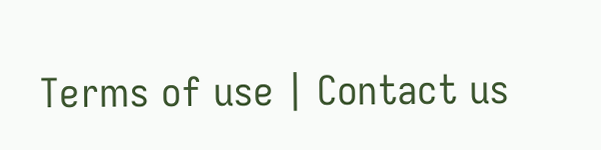Terms of use | Contact us